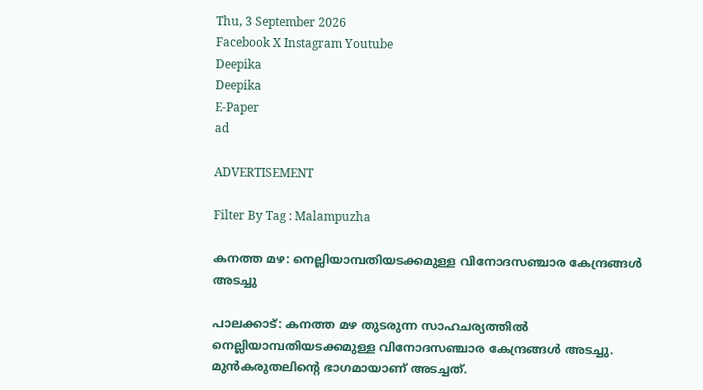Thu, 3 September 2026
Facebook X Instagram Youtube
Deepika
Deepika
E-Paper
ad

ADVERTISEMENT

Filter By Tag : Malampuzha

കനത്ത മഴ: നെല്ലിയാമ്പതിയടക്കമുള്ള വിനോദസഞ്ചാര കേന്ദ്രങ്ങൾ അടച്ചു

പാലക്കാട്: കനത്ത മഴ തുടരുന്ന സാഹചര്യത്തിൽ നെല്ലിയാമ്പതിയടക്കമുള്ള വിനോദസഞ്ചാര കേന്ദ്രങ്ങൾ അടച്ചു. മുൻ‌കരുതലിന്‍റെ ഭാഗമായാണ് അടച്ചത്.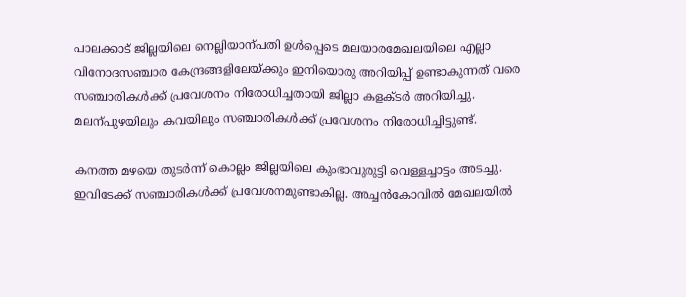പാലക്കാട് ജില്ല‍യിലെ നെല്ലിയാന്പതി ഉൾപ്പെടെ മലയാരമേഖലയിലെ എല്ലാ വിനോദസഞ്ചാര കേന്ദ്രങ്ങളിലേയ്ക്കും ഇനിയൊരു അറിയിപ്പ് ഉണ്ടാകുന്നത് വരെ സഞ്ചാരികൾക്ക് പ്രവേശനം നിരോധിച്ചതായി ജില്ലാ കളക്ടർ അറിയിച്ചു. മലന്പുഴയിലും കവയിലും സഞ്ചാരികൾക്ക് പ്രവേശനം നിരോധിച്ചിട്ടുണ്ട്.

കനത്ത മഴയെ തുടര്‍ന്ന് കൊല്ലം ജില്ലയിലെ കുംഭാവുരുട്ടി വെള്ളച്ചാട്ടം അടച്ചു. ഇവിടേക്ക് സഞ്ചാരികൾക്ക് പ്രവേശനമുണ്ടാകില്ല. അച്ചൻകോവിൽ മേഖലയിൽ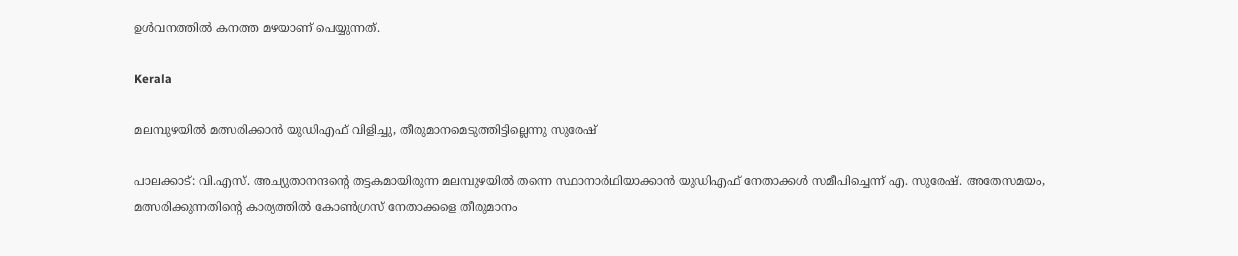ഉൾവനത്തിൽ കനത്ത മഴയാണ് പെയ്യുന്നത്.

Kerala

മലമ്പുഴയിൽ മത്സരിക്കാൻ യുഡിഎഫ് വിളിച്ചു, തീരുമാനമെടുത്തിട്ടില്ലെന്നു സുരേഷ്

പാലക്കാട്: വി.എസ്. അച്യുതാനന്ദന്‍റെ തട്ടകമായിരുന്ന മലമ്പുഴയിൽ തന്നെ സ്ഥാനാർഥിയാക്കാൻ യുഡിഎഫ് നേതാക്കൾ സമീപിച്ചെന്ന് എ. സുരേഷ്. അതേസമയം, മത്സരിക്കുന്നതിന്‍റെ കാര്യത്തിൽ കോൺഗ്രസ് നേതാക്കളെ തീരുമാനം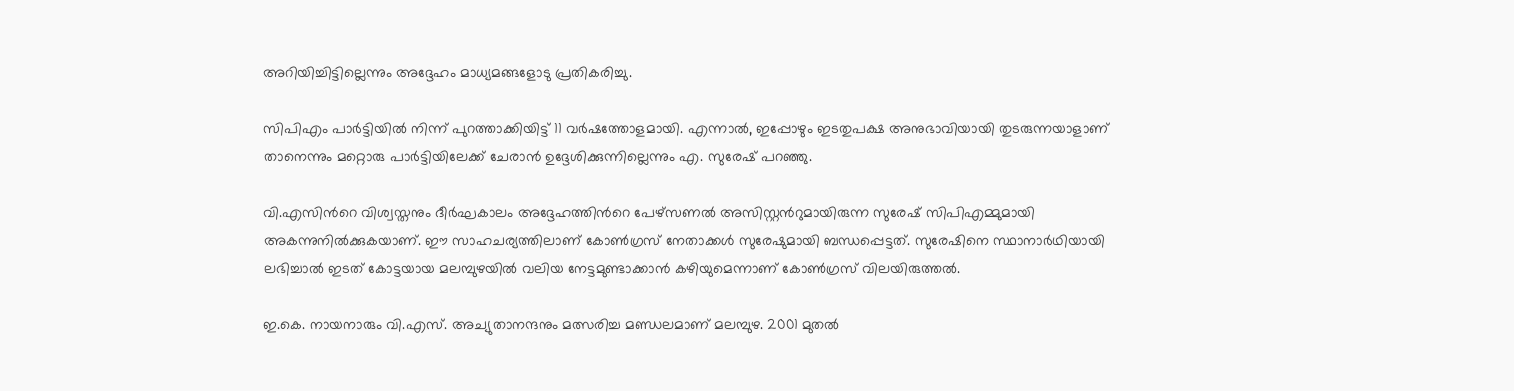അറിയിച്ചിട്ടില്ലെന്നും അദ്ദേഹം മാധ്യമങ്ങളോടു പ്രതികരിച്ചു.

സിപിഎം പാർട്ടിയിൽ നിന്ന് പുറത്താക്കിയിട്ട് 11 വർഷത്തോളമായി. എന്നാൽ, ഇപ്പോഴും ഇടതുപക്ഷ അനുഭാവിയായി തുടരുന്നയാളാണ് താനെന്നും മറ്റൊരു പാർട്ടിയിലേക്ക് ചേരാൻ ഉദ്ദേശിക്കുന്നില്ലെന്നും എ. സുരേഷ് പറ‍ഞ്ഞു.

വി.എസിന്‍റെ വിശ്വസ്തനും ദീർഘകാലം അദ്ദേഹത്തിന്‍റെ പേഴ്സണൽ അസിസ്റ്റന്‍റുമായിരുന്ന സുരേഷ് സിപിഎമ്മുമായി അകന്നുനില്‍ക്കുകയാണ്. ഈ സാഹചര്യത്തിലാണ് കോണ്‍ഗ്രസ് നേതാക്കള്‍ സുരേഷുമായി ബന്ധപ്പെട്ടത്. സുരേഷിനെ സ്ഥാനാർഥിയായി ലഭിച്ചാൽ ഇടത് കോട്ടയായ മലമ്പുഴയിൽ വലിയ നേട്ടമുണ്ടാക്കാൻ കഴിയുമെന്നാണ് കോൺഗ്രസ് വിലയിരുത്തൽ.

ഇ.കെ. നായനാരും വി.എസ്. അച്യുതാനന്ദനും മത്സരിച്ച മണ്ഡലമാണ് മലമ്പുഴ. 2001 മുതല്‍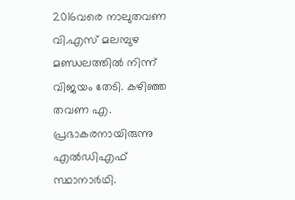2016വരെ നാലുതവണ വി.എസ് മലമ്പുഴ മണ്ഡലത്തില്‍ നിന്ന് വിജയം തേടി. കഴിഞ്ഞ തവണ എ. പ്രഭാകരനായിരുന്നു എല്‍ഡിഎഫ് സ്ഥാനാര്‍ഥി.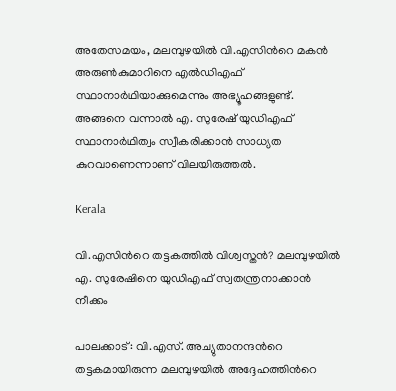അതേസമയം, മലമ്പുഴയിൽ വി.എസിന്‍റെ മകൻ അരുൺകുമാറിനെ എൽഡിഎഫ് സ്ഥാനാർഥിയാക്കുമെന്നും അഭ്യൂഹങ്ങളുണ്ട്. അങ്ങനെ വന്നാൽ എ. സുരേഷ് യുഡിഎഫ് സ്ഥാനാർഥിത്വം സ്വീകരിക്കാൻ സാധ്യത കുറവാണെന്നാണ് വിലയിരുത്തൽ.

Kerala

വി.എസിന്‍റെ തട്ടകത്തിൽ വിശ്വസ്തൻ‍? മലമ്പുഴയിൽ എ. സുരേഷിനെ യുഡിഎഫ് സ്വതന്ത്രനാക്കാൻ നീക്കം

പാലക്കാട്: വി.എസ്. അച്യുതാനന്ദന്‍റെ തട്ടകമായിരുന്ന മലമ്പുഴയിൽ അദ്ദേഹത്തിന്‍റെ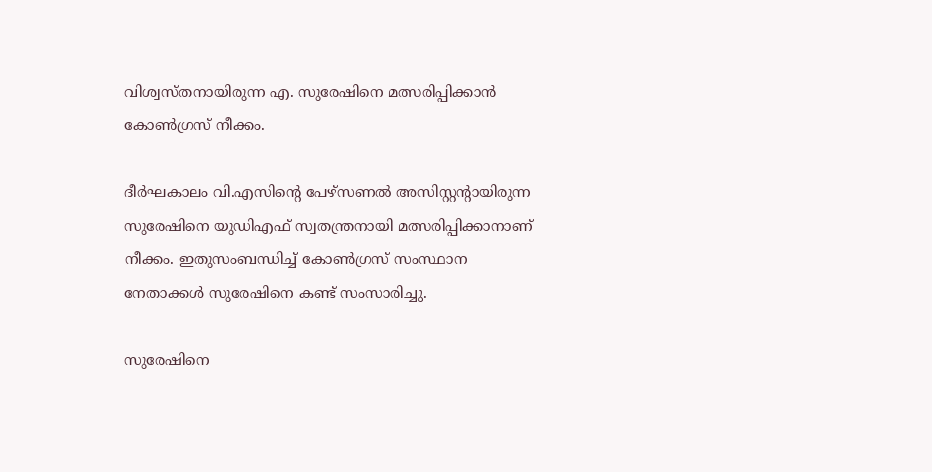വിശ്വസ്തനായിരുന്ന എ. സുരേഷിനെ മത്സരിപ്പിക്കാൻ കോൺഗ്രസ് നീക്കം.

ദീർഘകാലം വി.എസിന്‍റെ പേഴ്സണൽ അസിസ്റ്റന്‍റായിരുന്ന സുരേഷിനെ യുഡിഎഫ് സ്വതന്ത്രനായി മത്സരിപ്പിക്കാനാണ് നീക്കം. ഇതുസംബന്ധിച്ച് കോൺഗ്രസ് സംസ്ഥാന നേതാക്കൾ സുരേഷിനെ കണ്ട് സംസാരിച്ചു.

സുരേഷിനെ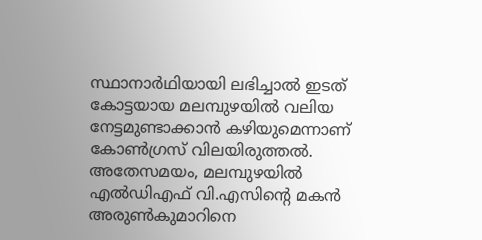സ്ഥാനാർഥിയായി ലഭിച്ചാൽ ഇടത് കോട്ടയായ മലമ്പുഴയിൽ വലിയ നേട്ടമുണ്ടാക്കാൻ കഴിയുമെന്നാണ് കോൺഗ്രസ് വിലയിരുത്തൽ. അതേസമയം, മലമ്പുഴയിൽ എൽഡിഎഫ് വി.എസിന്‍റെ മകൻ അരുൺകുമാറിനെ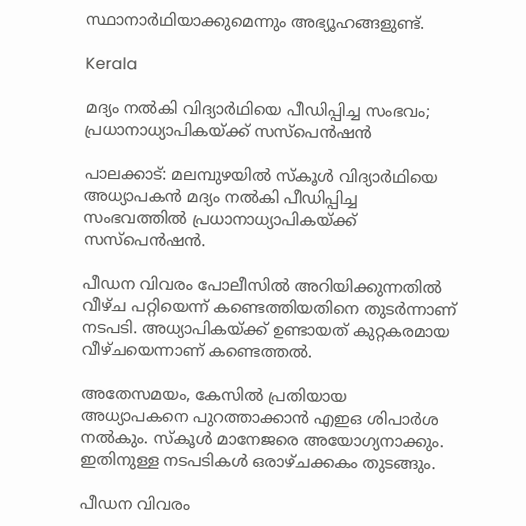സ്ഥാനാർഥിയാക്കുമെന്നും അഭ്യൂഹങ്ങളുണ്ട്.

Kerala

മദ്യം നൽകി വിദ്യാർഥിയെ പീഡിപ്പിച്ച സംഭവം; പ്രധാനാധ്യാപികയ്ക്ക് സസ്പെൻഷൻ

പാലക്കാട്: മലമ്പുഴയിൽ സ്കൂള്‍ വിദ്യാർഥിയെ അധ്യാപകൻ മദ്യം നൽകി പീഡിപ്പിച്ച സംഭവത്തിൽ പ്രധാനാധ്യാപികയ്ക്ക് സസ്പെൻഷൻ.

പീഡന വിവരം പോലീസിൽ അറിയിക്കുന്നതിൽ വീഴ്ച പറ്റിയെന്ന് കണ്ടെത്തിയതിനെ തുടര്‍ന്നാണ് നടപടി. അധ്യാപികയ്ക്ക് ഉണ്ടായത് കുറ്റകരമായ വീഴ്ചയെന്നാണ് കണ്ടെത്തൽ.

അതേസമയം, കേസിൽ പ്രതിയായ അധ്യാപകനെ പുറത്താക്കാൻ എഇഒ ശിപാർശ നൽകും. സ്കൂള്‍ മാനേജരെ അയോഗ്യനാക്കും. ഇതിനുള്ള നടപടികൾ ഒരാഴ്ചക്കകം തുടങ്ങും.

പീഡന വിവരം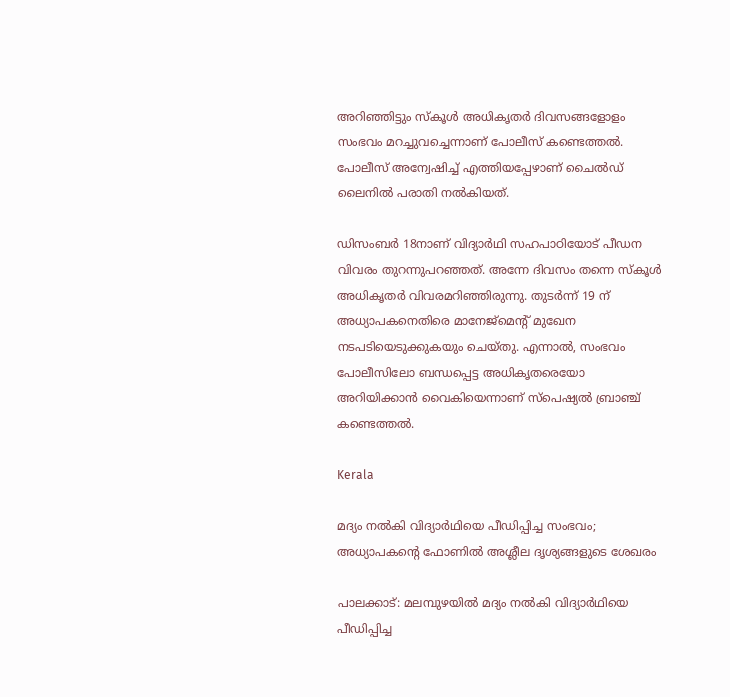അറിഞ്ഞിട്ടും സ്കൂള്‍ അധികൃതര്‍ ദിവസങ്ങളോളം സംഭവം മറച്ചുവച്ചെന്നാണ് പോലീസ് കണ്ടെത്തൽ. പോലീസ് അന്വേഷിച്ച് എത്തിയപ്പേഴാണ് ചൈൽഡ് ലൈനിൽ പരാതി നൽകിയത്.

ഡിസംബർ 18നാണ് വിദ്യാർഥി സഹപാഠിയോട് പീഡന വിവരം തുറന്നുപറഞ്ഞത്. അന്നേ ദിവസം തന്നെ സ്‌കൂൾ അധികൃതർ വിവരമറിഞ്ഞിരുന്നു. തുടര്‍ന്ന് 19 ന് അധ്യാപകനെതിരെ മാനേജ്മെന്‍റ് മുഖേന നടപടിയെടുക്കുകയും ചെയ്തു. എന്നാൽ, സംഭവം പോലീസിലോ ബന്ധപ്പെട്ട അധികൃതരെയോ അറിയിക്കാൻ വൈകിയെന്നാണ് സ്പെഷ്യൽ ബ്രാഞ്ച് കണ്ടെത്തൽ.

Kerala

മദ്യം നൽകി വിദ്യാർഥിയെ പീഡിപ്പിച്ച സംഭവം; അധ്യാപകന്‍റെ ഫോണിൽ അശ്ലീല ദൃശ്യങ്ങളുടെ ശേഖരം

പാലക്കാട്: മലമ്പുഴയിൽ മദ്യം നൽകി വിദ്യാർഥിയെ പീഡിപ്പിച്ച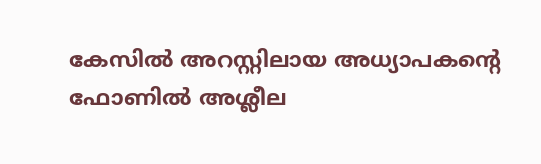കേസിൽ അറസ്റ്റിലായ അധ്യാപകന്‍റെ ഫോണിൽ അശ്ലീല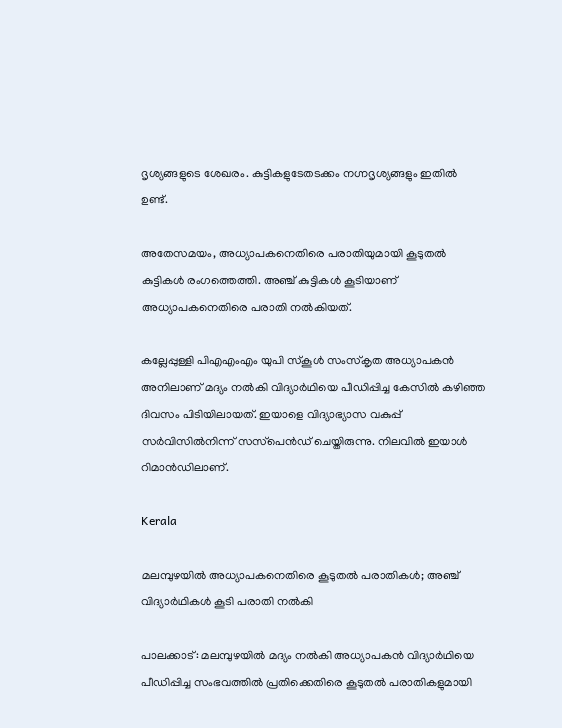ദൃശ്യങ്ങളുടെ ശേഖരം. കുട്ടികളുടേതടക്കം നഗ്നദൃശ്യങ്ങളും ഇതിൽ ഉണ്ട്.

അതേസമയം, അധ്യാപകനെതിരെ പരാതിയുമായി കൂടുതൽ കുട്ടികൾ രംഗത്തെത്തി. അഞ്ച് കുട്ടികൾ കൂടിയാണ് അധ്യാപകനെതിരെ പരാതി നൽകിയത്.

കല്ലേപ്പുള്ളി പിഎഎംഎം യുപി സ്‌കൂൾ സംസ്‌കൃത അധ്യാപകൻ അനിലാണ് മദ്യം നൽകി വിദ്യാർഥിയെ പീഡിപ്പിച്ച കേസിൽ കഴിഞ്ഞ ദിവസം പിടിയിലായത്. ഇയാളെ വിദ്യാഭ്യാസ വകുപ്പ്‌ സർവിസിൽനിന്ന് സസ്‌പെൻഡ് ചെയ്തിരുന്നു. നിലവിൽ ഇയാൾ റിമാൻഡിലാണ്.

Kerala

മലമ്പുഴയിൽ അധ്യാപകനെതിരെ കൂടുതൽ പരാതികൾ; അഞ്ച് വിദ്യാർഥികൾ കൂടി പരാതി നൽകി

പാലക്കാട്: മലമ്പുഴയിൽ മദ്യം നൽകി അധ്യാപകൻ‌ വിദ്യാർഥിയെ പീഡിപ്പിച്ച സംഭവത്തിൽ പ്രതിക്കെതിരെ കൂടുതൽ പരാതികളുമായി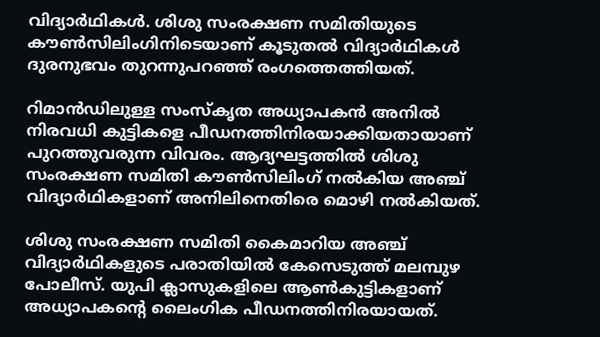വിദ്യാർഥികൾ. ശിശു സംരക്ഷണ സമിതിയുടെ കൗൺസിലിംഗിനിടെയാണ് കൂടുതൽ വിദ്യാർഥികൾ ദുരനുഭവം തുറന്നുപറഞ്ഞ് രംഗത്തെത്തിയത്.

റിമാൻഡിലുള്ള സംസ്കൃത അധ്യാപകൻ അനിൽ നിരവധി കുട്ടികളെ പീഡനത്തിനിരയാക്കിയതായാണ് പുറത്തുവരുന്ന വിവരം. ആദ്യഘട്ടത്തിൽ ശിശു സംരക്ഷണ സമിതി കൗൺസിലിംഗ് നൽകിയ അഞ്ച് വിദ്യാർഥികളാണ് അനിലിനെതിരെ മൊഴി നൽകിയത്.

ശിശു സംരക്ഷണ സമിതി കൈമാറിയ അഞ്ച് വിദ്യാർഥികളുടെ പരാതിയിൽ കേസെടുത്ത് മലമ്പുഴ പോലീസ്. യുപി ക്ലാസുകളിലെ ആൺകുട്ടികളാണ് അധ്യാപകന്‍റെ ലൈംഗിക പീഡനത്തിനിരയായത്.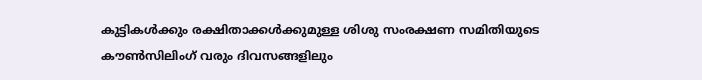കുട്ടികൾക്കും രക്ഷിതാക്കൾക്കുമുള്ള ശിശു സംരക്ഷണ സമിതിയുടെ കൗൺസിലിംഗ് വരും ദിവസങ്ങളിലും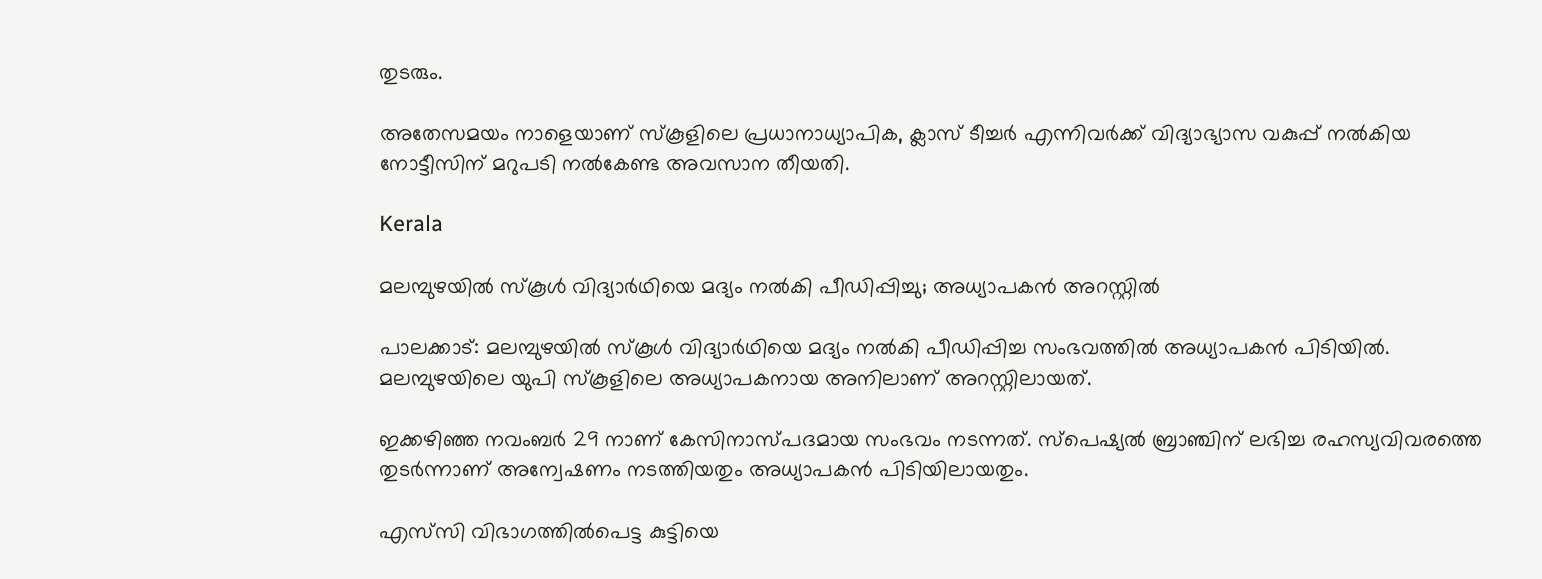തുടരും.

അതേസമയം നാളെയാണ് സ്കൂളിലെ പ്രധാനാധ്യാപിക, ക്ലാസ് ടീച്ചർ എന്നിവർക്ക് വിദ്യാഭ്യാസ വകുപ്പ് നൽകിയ നോട്ടീസിന് മറുപടി നൽകേണ്ട അവസാന തീയതി.

Kerala

മലമ്പുഴയിൽ സ്‌കൂള്‍ വിദ്യാര്‍ഥിയെ മദ്യം നല്‍കി പീഡിപ്പിച്ചു; അധ്യാപകന്‍ അറസ്റ്റിൽ

പാലക്കാട്: മലമ്പുഴയിൽ സ്കൂൾ വിദ്യാർഥിയെ മദ്യം നൽകി പീഡിപ്പിച്ച സംഭവത്തിൽ അധ്യാപകൻ പിടിയിൽ. മലമ്പുഴയിലെ യുപി സ്കൂളിലെ അധ്യാപകനായ അനിലാണ് അറസ്റ്റിലായത്.

ഇക്കഴിഞ്ഞ നവംബർ 29 നാണ് കേസിനാസ്പദമായ സംഭവം നടന്നത്. സ്പെഷ്യൽ ബ്രാഞ്ചിന് ലഭിച്ച രഹസ്യവിവരത്തെ തുടർന്നാണ് അന്വേഷണം നടത്തിയതും അധ്യാപകൻ പിടിയിലായതും.

എസ്‍സി വിഭാഗത്തിൽപെട്ട കുട്ടിയെ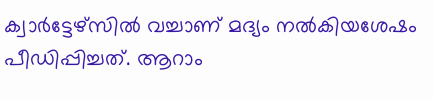ക്വാര്‍ട്ടേഴ്സിൽ വച്ചാണ് മദ്യം നൽകിയശേഷം പീഡിപ്പിച്ചത്. ആറാം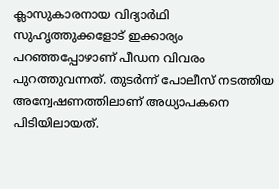ക്ലാസുകാരനായ വിദ്യാര്‍ഥി സുഹൃത്തുക്കളോട് ഇക്കാര്യം പറഞ്ഞപ്പോഴാണ് പീഡന വിവരം പുറത്തുവന്നത്. തുടര്‍ന്ന് പോലീസ് നടത്തിയ അന്വേഷണത്തിലാണ് അധ്യാപകനെ പിടിയിലായത്.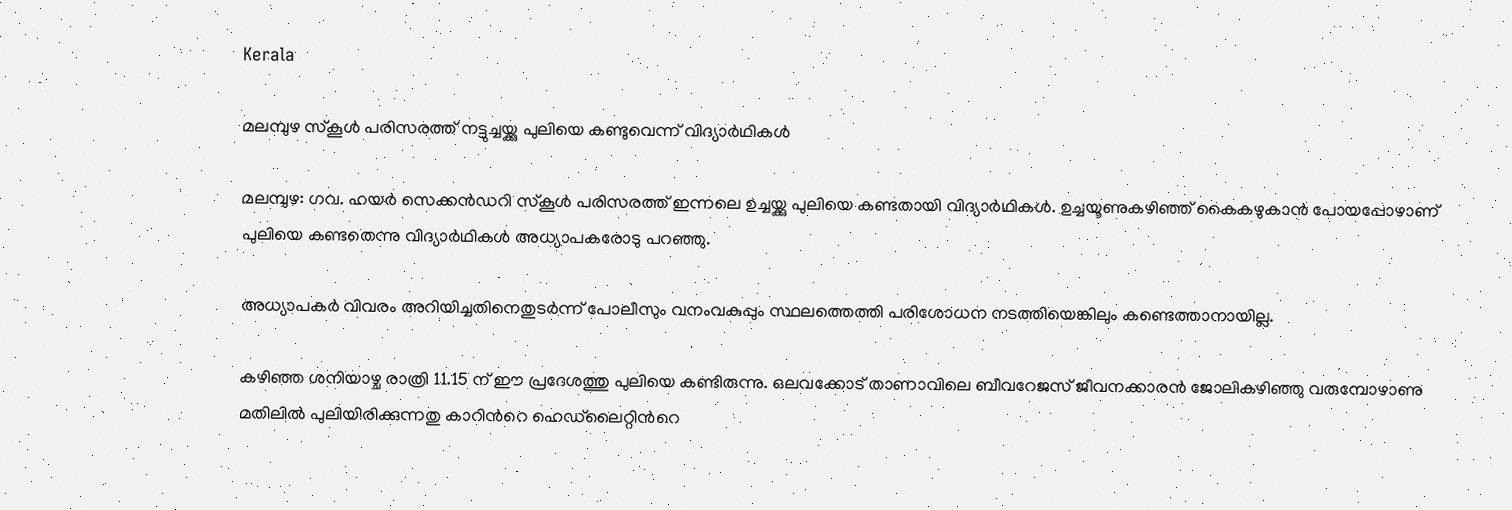Kerala

മലമ്പുഴ സ്കൂൾ പരിസരത്ത് നട്ടുച്ചയ്ക്കു പുലിയെ കണ്ടുവെന്ന് വിദ്യാർഥികൾ

മലമ്പുഴ: ഗവ. ഹയർ സെക്കൻഡറി സ്കൂൾ പരിസരത്ത് ഇന്നലെ ഉച്ചയ്ക്കു പുലിയെ കണ്ടതായി വിദ്യാർഥികൾ. ഉച്ചയൂണുകഴിഞ്ഞ് കൈകഴുകാൻ പോയപ്പോഴാണ് പുലിയെ കണ്ടതെന്നു വിദ്യാർഥികൾ അധ്യാപകരോടു പറഞ്ഞു.

അധ്യാപകർ വിവരം അറിയിച്ചതിനെതുടർന്ന് പോലീസും വനംവകുപ്പും സ്ഥലത്തെത്തി പരിശോധന നടത്തിയെങ്കിലും കണ്ടെത്താനായില്ല.

കഴിഞ്ഞ ശനിയാഴ്ച രാത്രി 11.15 ന് ഈ പ്രദേശത്തു പുലിയെ കണ്ടിരുന്നു. ഒലവക്കോട് താണാവിലെ ബീവറേജസ് ജീവനക്കാരൻ ജോലികഴിഞ്ഞു വരുമ്പോഴാണു മതിലിൽ പുലിയിരിക്കുന്നതു കാറിന്‍റെ ഹെഡ്‌ലൈറ്റിന്‍റെ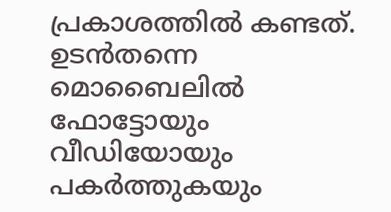പ്രകാശത്തിൽ കണ്ടത്. ഉടൻതന്നെ മൊബൈലിൽ ഫോട്ടോയും വീഡിയോയും പകർത്തുകയും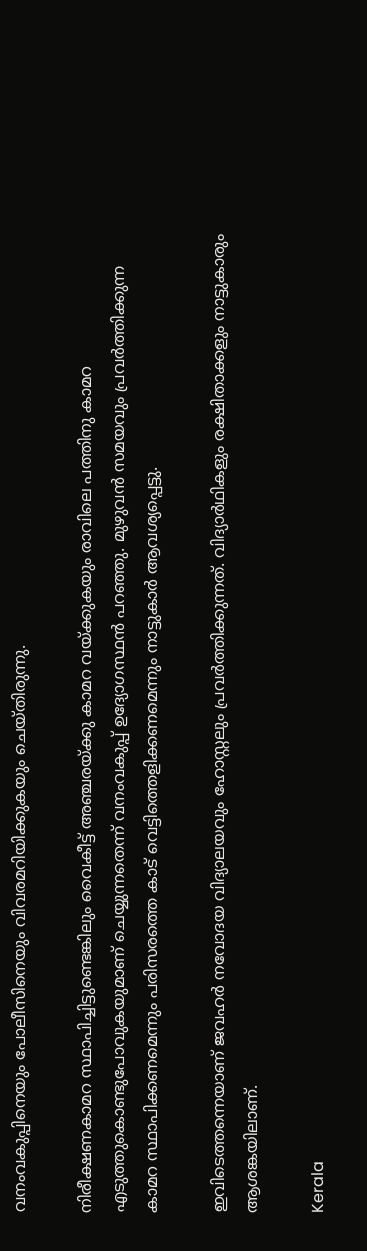വനംവകുപ്പിനെയും പോലീസിനെയും വിവരമറിയിക്കുകയും ചെയ്തിരുന്നു.

നിരീക്ഷണകാമറ സ്ഥാപിച്ചിട്ടുണ്ടെങ്കിലും വൈകീട്ട് അഞ്ചരയ്ക്കു കാമറ വയ്ക്കുകയും രാവിലെ പത്തിനു കാമറ എടുത്തുകൊണ്ടുപോവുകയുമാണ് ചെയ്യുന്നതെന്ന് വനംവകുപ്പ് ഉദ്യോഗസ്ഥൻ പറഞ്ഞു. മുഴുവൻ സമയവും പ്രവർത്തിക്കുന്ന കാമറ സ്ഥാപിക്കണമെന്നും പരിസരത്തെ കാട് വെട്ടിത്തെളിക്കണമെന്നും നാട്ടുകാർ ആവശ്യപ്പെട്ടു.

ഇവിടെത്തന്നെയാണ് ജവഹർ നവോദയ വിദ്യാലയവും ഹോസ്റ്റലും പ്രവർത്തിക്കുന്നത്. വിദ്യാർഥികളും രക്ഷിതാക്കളും നാട്ടുകാരും ആശങ്കയിലാണ്.

Kerala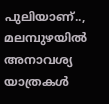പുലിയാണ്.., മലമ്പുഴയില്‍ അനാവശ്യ യാത്രകൾ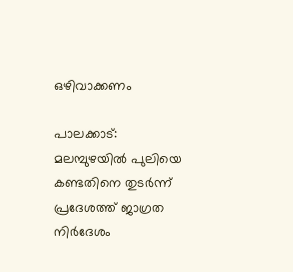ഒഴിവാക്കണം

പാലക്കാട്: മലമ്പുഴയിൽ പുലിയെ കണ്ടതിനെ തുടര്‍ന്ന് പ്രദേശത്ത് ജാഗ്രത നിർദേശം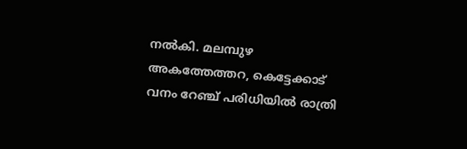നല്‍കി. മലമ്പുഴ അകത്തേത്തറ, കെട്ടേക്കാട് വനം റേഞ്ച് പരിധിയിൽ രാത്രി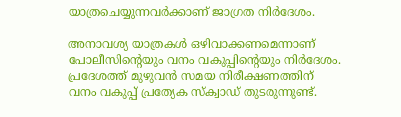യാത്രചെയ്യുന്നവർക്കാണ് ജാഗ്രത നിർദേശം.

അനാവശ്യ യാത്രകൾ ഒഴിവാക്കണമെന്നാണ് പോലീസിന്‍റെയും വനം വകുപ്പിന്‍റെയും നിർദേശം. പ്രദേശത്ത് മുഴുവൻ സമയ നിരീക്ഷണത്തിന് വനം വകുപ്പ് പ്രത്യേക സ്‌ക്വാഡ് തുടരുന്നുണ്ട്.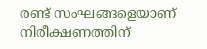രണ്ട് സംഘങ്ങളെയാണ് നിരീക്ഷണത്തിന്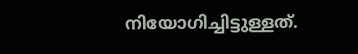നിയോഗിച്ചിട്ടുള്ളത്.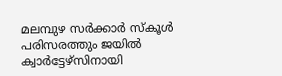മലമ്പുഴ സർക്കാർ സ്കൂൾ പരിസരത്തും ജയിൽ ക്വാർട്ടേഴ്‌സിനായി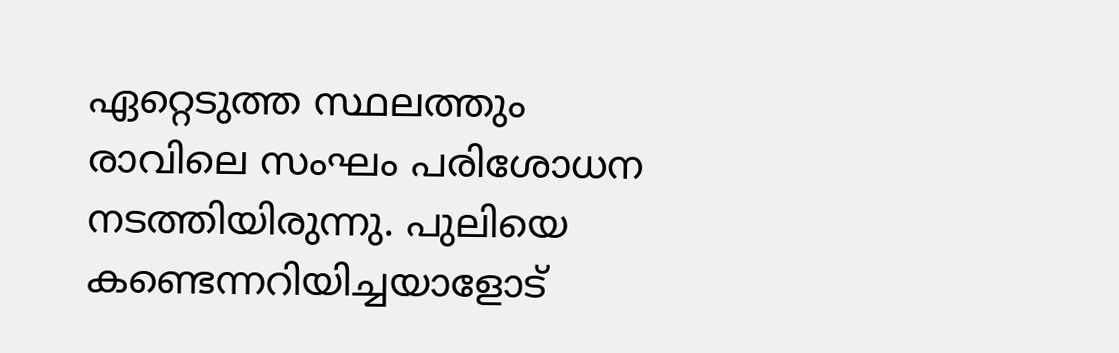ഏറ്റെടുത്ത സ്ഥലത്തും രാവിലെ സംഘം പരിശോധന നടത്തിയിരുന്നു. പുലിയെ കണ്ടെന്നറിയിച്ചയാളോട്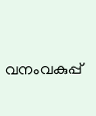വനംവകുപ്പ്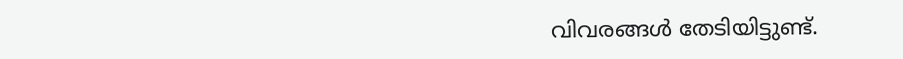വിവരങ്ങൾ തേടിയിട്ടുണ്ട്.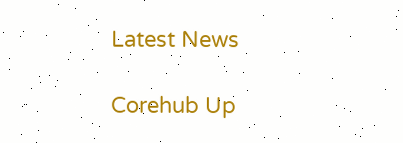Latest News

Corehub Up